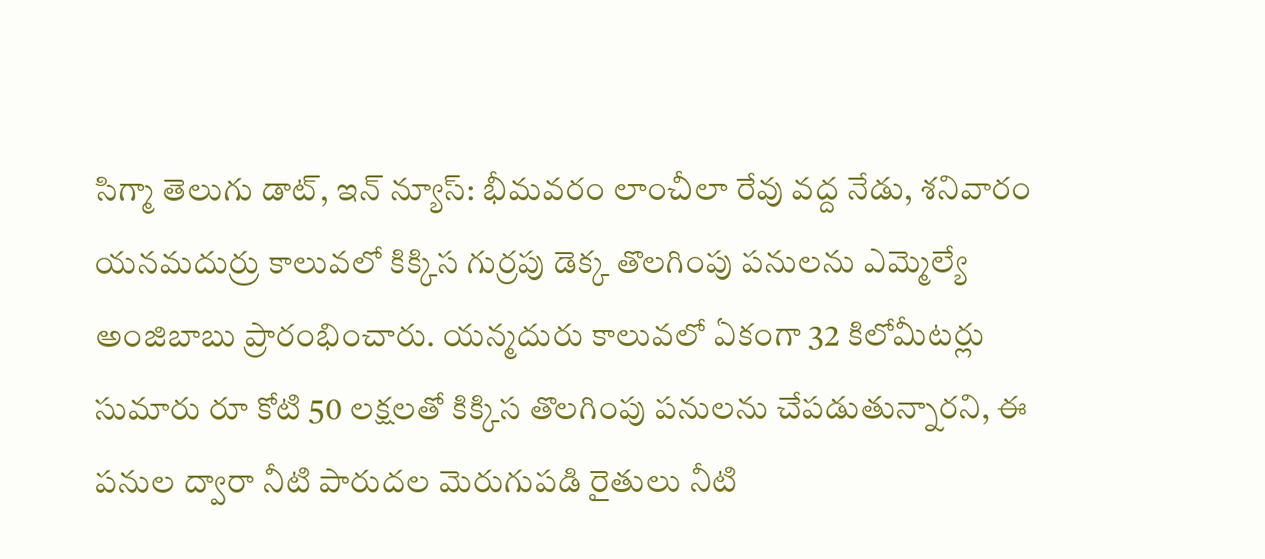సిగ్మా తెలుగు డాట్, ఇన్ న్యూస్: భీమవరం లాంచీలా రేవు వద్ద నేడు, శనివారం యనమదుర్రు కాలువలో కిక్కిస గుర్రపు డెక్క తొలగింపు పనులను ఎమ్మెల్యే అంజిబాబు ప్రారంభించారు. యన్మదురు కాలువలో ఏకంగా 32 కిలోమీటర్లు సుమారు రూ కోటి 50 లక్షలతో కిక్కిస తొలగింపు పనులను చేపడుతున్నారని, ఈ పనుల ద్వారా నీటి పారుదల మెరుగుపడి రైతులు నీటి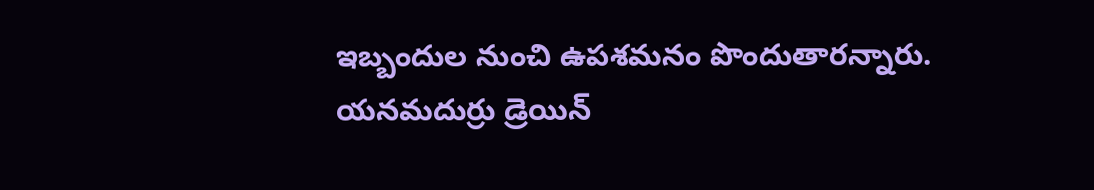ఇబ్బందుల నుంచి ఉపశమనం పొందుతారన్నారు. యనమదుర్రు డ్రెయిన్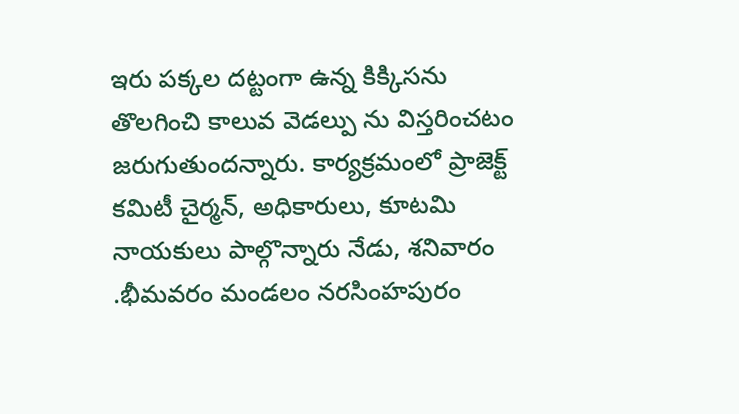ఇరు పక్కల దట్టంగా ఉన్న కిక్కిసను తొలగించి కాలువ వెడల్పు ను విస్తరించటం జరుగుతుందన్నారు. కార్యక్రమంలో ప్రాజెక్ట్ కమిటీ చైర్మన్, అధికారులు, కూటమి నాయకులు పాల్గొన్నారు నేడు, శనివారం .భీమవరం మండలం నరసింహపురం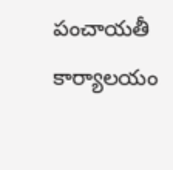పంచాయతీ కార్యాలయం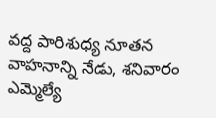వద్ద పారిశుధ్య నూతన వాహనాన్ని నేడు, శనివారం ఎమ్మెల్యే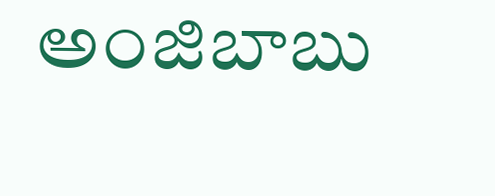అంజిబాబు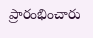ప్రారంభించారు